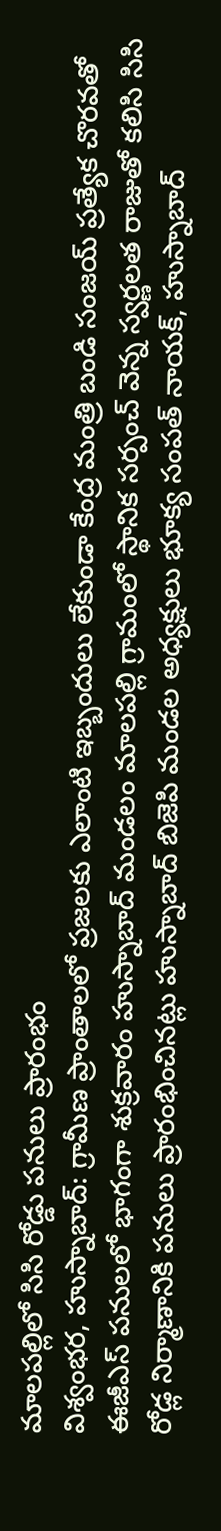మాలపల్లిలో సిసి రోడ్డు పనులు ప్రారంభం
విశ్వంభర, హుస్నాబాద్: గ్రామీణ ప్రాంతాలలో ప్రజలకు ఎలాంటి ఇబ్బందులు లేకుండా కేంద్ర మంత్రి బండి సంజయ్ ప్రత్యేక చొరవతో ఈజీఎస్ పనులలో భాగంగా శుక్రవారం హుస్నాబాద్ మండలం మాలపల్లి గ్రామంలో స్థానిక సర్పంచ్ వెన్న స్వర్ణలత రాజుతో కలిసి సిసి రోడ్ల నిర్మాణానికి పనులు ప్రారంభించినట్లు హుస్నాబాద్ బిజెపి మండల అధ్యక్షులు భూక్య సంపత్ నాయక్, హుస్నాబాద్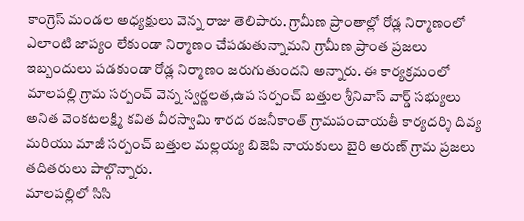కాంగ్రెస్ మండల అధ్యక్షులు వెన్న రాజు తెలిపారు. గ్రామీణ ప్రాంతాల్లో రోడ్ల నిర్మాణంలో ఎలాంటి జాప్యం లేకుండా నిర్మాణం చేపడుతున్నామని గ్రామీణ ప్రాంత ప్రజలు ఇబ్బందులు పడకుండా రోడ్ల నిర్మాణం జరుగుతుందని అన్నారు. ఈ కార్యక్రమంలో మాలపల్లి గ్రామ సర్పంచ్ వెన్న స్వర్ణలత,ఉప సర్పంచ్ బత్తుల శ్రీనివాస్ వార్డ్ సభ్యులు అనిత వెంకటలక్ష్మి కవిత వీరస్వామి శారద రజనీకాంత్ గ్రామపంచాయతీ కార్యదర్శి దివ్య మరియు మాజీ సర్పంచ్ బత్తుల మల్లయ్య బిజెపి నాయకులు బైరి అరుణ్ గ్రామ ప్రజలు తదితరులు పాల్గొన్నారు.
మాలపల్లిలో సిసి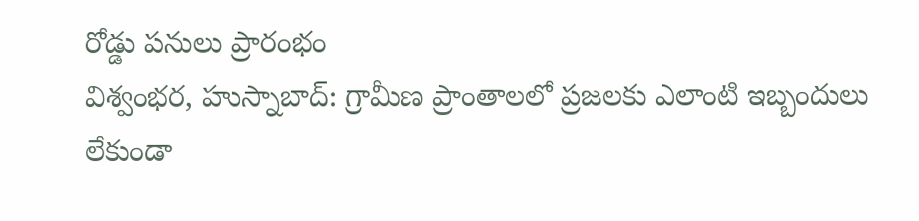రోడ్డు పనులు ప్రారంభం
విశ్వంభర, హుస్నాబాద్: గ్రామీణ ప్రాంతాలలో ప్రజలకు ఎలాంటి ఇబ్బందులు లేకుండా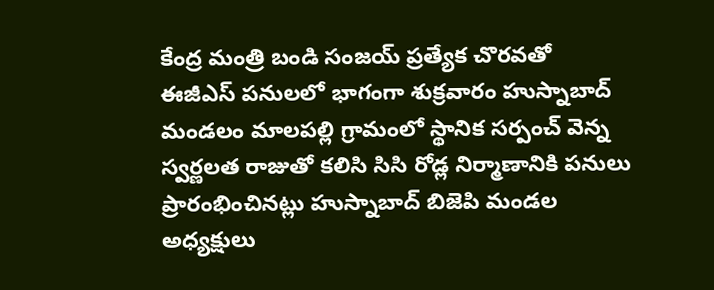కేంద్ర మంత్రి బండి సంజయ్ ప్రత్యేక చొరవతో ఈజీఎస్ పనులలో భాగంగా శుక్రవారం హుస్నాబాద్ మండలం మాలపల్లి గ్రామంలో స్థానిక సర్పంచ్ వెన్న స్వర్ణలత రాజుతో కలిసి సిసి రోడ్ల నిర్మాణానికి పనులు ప్రారంభించినట్లు హుస్నాబాద్ బిజెపి మండల అధ్యక్షులు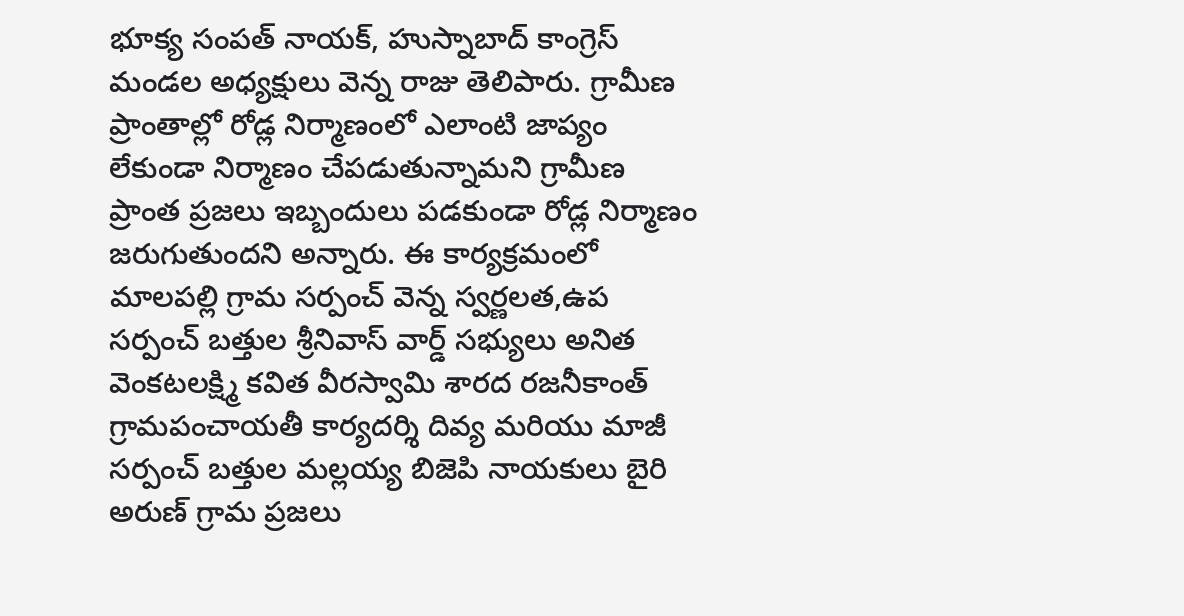భూక్య సంపత్ నాయక్, హుస్నాబాద్ కాంగ్రెస్ మండల అధ్యక్షులు వెన్న రాజు తెలిపారు. గ్రామీణ ప్రాంతాల్లో రోడ్ల నిర్మాణంలో ఎలాంటి జాప్యం లేకుండా నిర్మాణం చేపడుతున్నామని గ్రామీణ ప్రాంత ప్రజలు ఇబ్బందులు పడకుండా రోడ్ల నిర్మాణం జరుగుతుందని అన్నారు. ఈ కార్యక్రమంలో మాలపల్లి గ్రామ సర్పంచ్ వెన్న స్వర్ణలత,ఉప సర్పంచ్ బత్తుల శ్రీనివాస్ వార్డ్ సభ్యులు అనిత వెంకటలక్ష్మి కవిత వీరస్వామి శారద రజనీకాంత్ గ్రామపంచాయతీ కార్యదర్శి దివ్య మరియు మాజీ సర్పంచ్ బత్తుల మల్లయ్య బిజెపి నాయకులు బైరి అరుణ్ గ్రామ ప్రజలు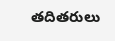తదితరులు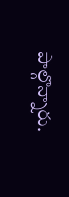పాల్గొన్నారు.